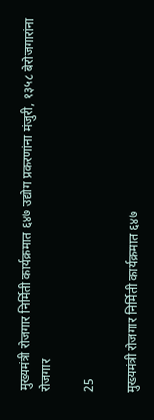मुख्यमंत्री रोजगार निर्मिती कार्यक्रमात ६४७ उद्योग प्रकरणांना मंजुरी, १३५८ बेरोजगारांना रोजगार

25

मुख्यमंत्री रोजगार निर्मिती कार्यक्रमात ६४७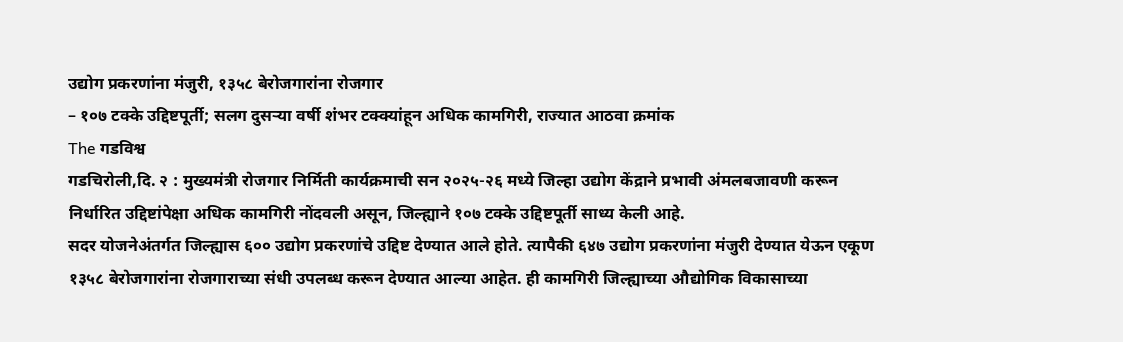उद्योग प्रकरणांना मंजुरी, १३५८ बेरोजगारांना रोजगार
– १०७ टक्के उद्दिष्टपूर्ती; सलग दुसऱ्या वर्षी शंभर टक्क्यांहून अधिक कामगिरी, राज्यात आठवा क्रमांक
The गडविश्व
गडचिरोली,दि. २ : मुख्यमंत्री रोजगार निर्मिती कार्यक्रमाची सन २०२५-२६ मध्ये जिल्हा उद्योग केंद्राने प्रभावी अंमलबजावणी करून निर्धारित उद्दिष्टांपेक्षा अधिक कामगिरी नोंदवली असून, जिल्ह्याने १०७ टक्के उद्दिष्टपूर्ती साध्य केली आहे.
सदर योजनेअंतर्गत जिल्ह्यास ६०० उद्योग प्रकरणांचे उद्दिष्ट देण्यात आले होते. त्यापैकी ६४७ उद्योग प्रकरणांना मंजुरी देण्यात येऊन एकूण १३५८ बेरोजगारांना रोजगाराच्या संधी उपलब्ध करून देण्यात आल्या आहेत. ही कामगिरी जिल्ह्याच्या औद्योगिक विकासाच्या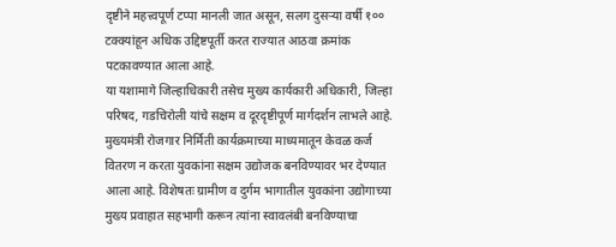दृष्टीने महत्त्वपूर्ण टप्पा मानली जात असून, सलग दुसऱ्या वर्षी १०० टक्क्यांहून अधिक उद्दिष्टपूर्ती करत राज्यात आठवा क्रमांक पटकावण्यात आला आहे.
या यशामागे जिल्हाधिकारी तसेच मुख्य कार्यकारी अधिकारी, जिल्हा परिषद, गडचिरोली यांचे सक्षम व दूरदृष्टीपूर्ण मार्गदर्शन लाभले आहे. मुख्यमंत्री रोजगार निर्मिती कार्यक्रमाच्या माध्यमातून केवळ कर्ज वितरण न करता युवकांना सक्षम उद्योजक बनविण्यावर भर देण्यात आला आहे. विशेषतः ग्रामीण व दुर्गम भागातील युवकांना उद्योगाच्या मुख्य प्रवाहात सहभागी करून त्यांना स्वावलंबी बनविण्याचा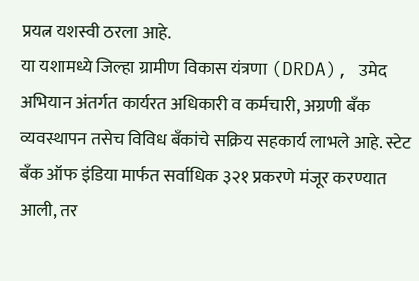प्रयत्न यशस्वी ठरला आहे.
या यशामध्ये जिल्हा ग्रामीण विकास यंत्रणा (DRDA), उमेद अभियान अंतर्गत कार्यरत अधिकारी व कर्मचारी, अग्रणी बँक व्यवस्थापन तसेच विविध बँकांचे सक्रिय सहकार्य लाभले आहे. स्टेट बँक ऑफ इंडिया मार्फत सर्वाधिक ३२१ प्रकरणे मंजूर करण्यात आली, तर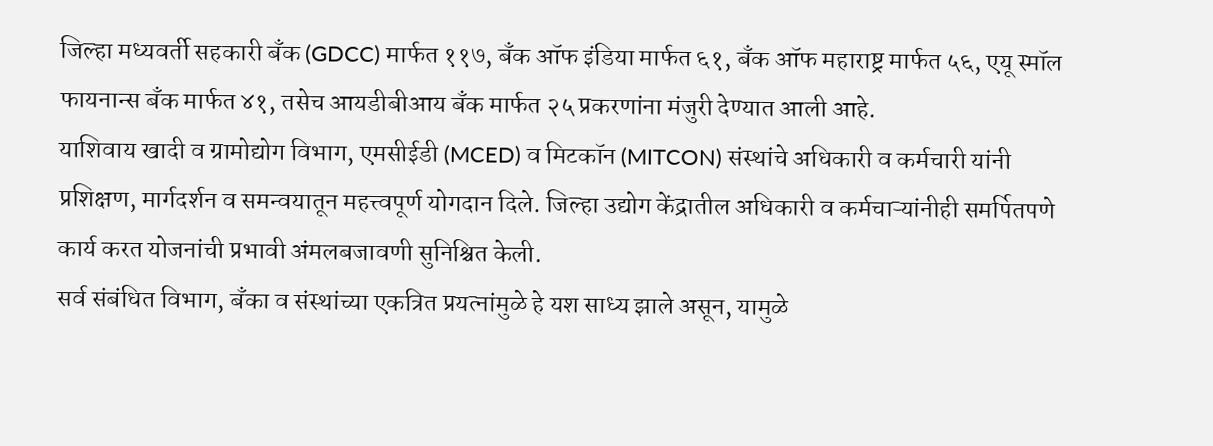जिल्हा मध्यवर्ती सहकारी बँक (GDCC) मार्फत ११७, बँक ऑफ इंडिया मार्फत ६१, बँक ऑफ महाराष्ट्र मार्फत ५६, एयू स्मॉल फायनान्स बँक मार्फत ४१, तसेच आयडीबीआय बँक मार्फत २५ प्रकरणांना मंजुरी देण्यात आली आहे.
याशिवाय खादी व ग्रामोद्योग विभाग, एमसीईडी (MCED) व मिटकॉन (MITCON) संस्थांचे अधिकारी व कर्मचारी यांनी प्रशिक्षण, मार्गदर्शन व समन्वयातून महत्त्वपूर्ण योगदान दिले. जिल्हा उद्योग केंद्रातील अधिकारी व कर्मचाऱ्यांनीही समर्पितपणे कार्य करत योजनांची प्रभावी अंमलबजावणी सुनिश्चित केली.
सर्व संबंधित विभाग, बँका व संस्थांच्या एकत्रित प्रयत्नांमुळे हे यश साध्य झाले असून, यामुळे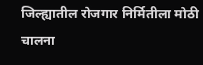जिल्ह्यातील रोजगार निर्मितीला मोठी चालना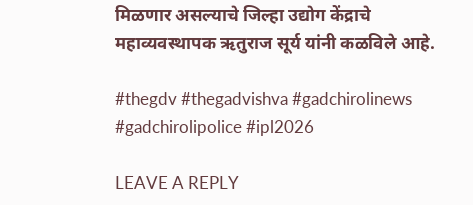मिळणार असल्याचे जिल्हा उद्योग केंद्राचे महाव्यवस्थापक ऋतुराज सूर्य यांनी कळविले आहे.

#thegdv #thegadvishva #gadchirolinews #gadchirolipolice #ipl2026

LEAVE A REPLY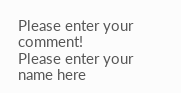Please enter your comment!
Please enter your name here